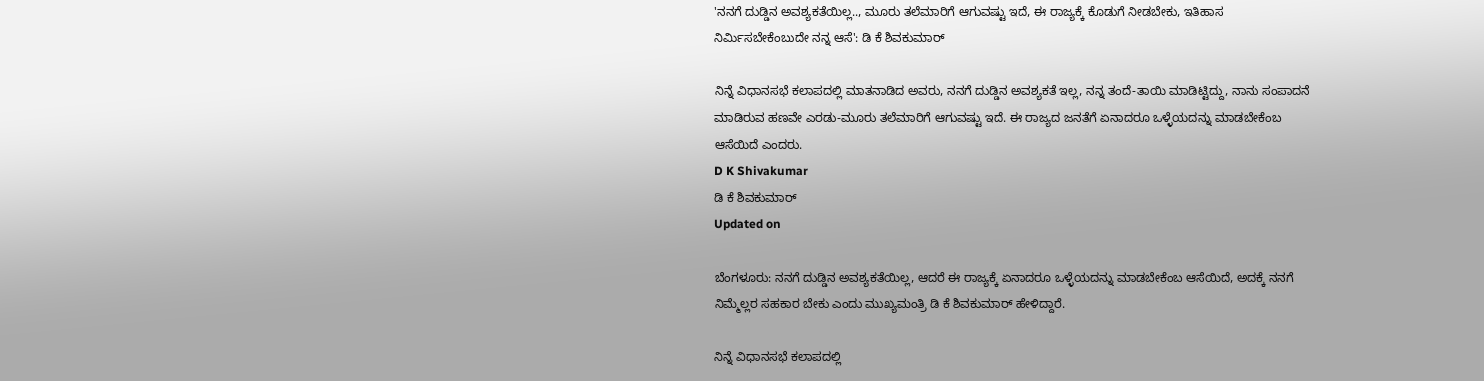'ನನಗೆ ದುಡ್ಡಿನ ಅವಶ್ಯಕತೆಯಿಲ್ಲ.., ಮೂರು ತಲೆಮಾರಿಗೆ ಆಗುವಷ್ಟು ಇದೆ, ಈ ರಾಜ್ಯಕ್ಕೆ ಕೊಡುಗೆ ನೀಡಬೇಕು, ಇತಿಹಾಸ ನಿರ್ಮಿಸಬೇಕೆಂಬುದೇ ನನ್ನ ಆಸೆ': ಡಿ ಕೆ ಶಿವಕುಮಾರ್

ನಿನ್ನೆ ವಿಧಾನಸಭೆ ಕಲಾಪದಲ್ಲಿ ಮಾತನಾಡಿದ ಅವರು, ನನಗೆ ದುಡ್ಡಿನ ಅವಶ್ಯಕತೆ ಇಲ್ಲ, ನನ್ನ ತಂದೆ-ತಾಯಿ ಮಾಡಿಟ್ಟಿದ್ದು, ನಾನು ಸಂಪಾದನೆ ಮಾಡಿರುವ ಹಣವೇ ಎರಡು-ಮೂರು ತಲೆಮಾರಿಗೆ ಆಗುವಷ್ಟು ಇದೆ. ಈ ರಾಜ್ಯದ ಜನತೆಗೆ ಏನಾದರೂ ಒಳ್ಳೆಯದನ್ನು ಮಾಡಬೇಕೆಂಬ ಆಸೆಯಿದೆ ಎಂದರು.
D K Shivakumar
ಡಿ ಕೆ ಶಿವಕುಮಾರ್
Updated on

ಬೆಂಗಳೂರು: ನನಗೆ ದುಡ್ಡಿನ ಅವಶ್ಯಕತೆಯಿಲ್ಲ, ಆದರೆ ಈ ರಾಜ್ಯಕ್ಕೆ ಏನಾದರೂ ಒಳ್ಳೆಯದನ್ನು ಮಾಡಬೇಕೆಂಬ ಆಸೆಯಿದೆ, ಅದಕ್ಕೆ ನನಗೆ ನಿಮ್ಮೆಲ್ಲರ ಸಹಕಾರ ಬೇಕು ಎಂದು ಮುಖ್ಯಮಂತ್ರಿ ಡಿ ಕೆ ಶಿವಕುಮಾರ್ ಹೇಳಿದ್ದಾರೆ.

ನಿನ್ನೆ ವಿಧಾನಸಭೆ ಕಲಾಪದಲ್ಲಿ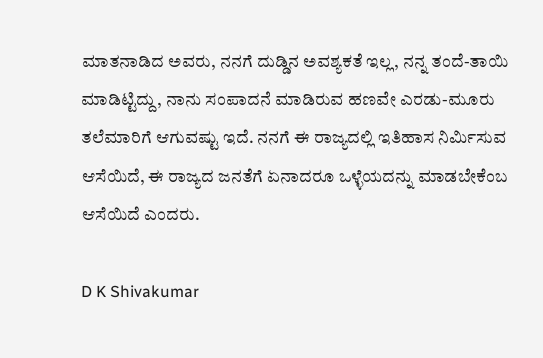ಮಾತನಾಡಿದ ಅವರು, ನನಗೆ ದುಡ್ಡಿನ ಅವಶ್ಯಕತೆ ಇಲ್ಲ, ನನ್ನ ತಂದೆ-ತಾಯಿ ಮಾಡಿಟ್ಟಿದ್ದು, ನಾನು ಸಂಪಾದನೆ ಮಾಡಿರುವ ಹಣವೇ ಎರಡು-ಮೂರು ತಲೆಮಾರಿಗೆ ಆಗುವಷ್ಟು ಇದೆ. ನನಗೆ ಈ ರಾಜ್ಯದಲ್ಲಿ ಇತಿಹಾಸ ನಿರ್ಮಿಸುವ ಆಸೆಯಿದೆ, ಈ ರಾಜ್ಯದ ಜನತೆಗೆ ಏನಾದರೂ ಒಳ್ಳೆಯದನ್ನು ಮಾಡಬೇಕೆಂಬ ಆಸೆಯಿದೆ ಎಂದರು.

D K Shivakumar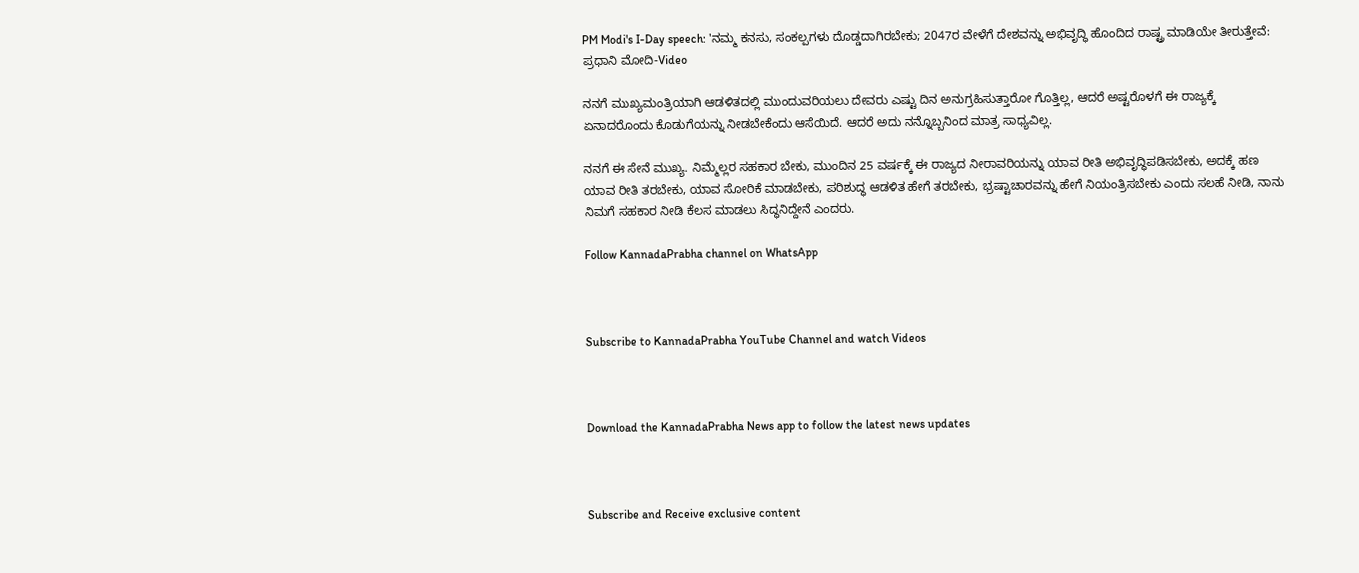PM Modi's I-Day speech: 'ನಮ್ಮ ಕನಸು, ಸಂಕಲ್ಪಗಳು ದೊಡ್ಡದಾಗಿರಬೇಕು; 2047ರ ವೇಳೆಗೆ ದೇಶವನ್ನು ಅಭಿವೃದ್ಧಿ ಹೊಂದಿದ ರಾಷ್ಟ್ರ ಮಾಡಿಯೇ ತೀರುತ್ತೇವೆ: ಪ್ರಧಾನಿ ಮೋದಿ-Video

ನನಗೆ ಮುಖ್ಯಮಂತ್ರಿಯಾಗಿ ಆಡಳಿತದಲ್ಲಿ ಮುಂದುವರಿಯಲು ದೇವರು ಎಷ್ಟು ದಿನ ಅನುಗ್ರಹಿಸುತ್ತಾರೋ ಗೊತ್ತಿಲ್ಲ, ಆದರೆ ಅಷ್ಟರೊಳಗೆ ಈ ರಾಜ್ಯಕ್ಕೆ ಏನಾದರೊಂದು ಕೊಡುಗೆಯನ್ನು ನೀಡಬೇಕೆಂದು ಆಸೆಯಿದೆ. ಆದರೆ ಅದು ನನ್ನೊಬ್ಬನಿಂದ ಮಾತ್ರ ಸಾಧ್ಯವಿಲ್ಲ.

ನನಗೆ ಈ ಸೇನೆ ಮುಖ್ಯ. ನಿಮ್ಮೆಲ್ಲರ ಸಹಕಾರ ಬೇಕು, ಮುಂದಿನ 25 ವರ್ಷಕ್ಕೆ ಈ ರಾಜ್ಯದ ನೀರಾವರಿಯನ್ನು ಯಾವ ರೀತಿ ಅಭಿವೃದ್ಧಿಪಡಿಸಬೇಕು, ಅದಕ್ಕೆ ಹಣ ಯಾವ ರೀತಿ ತರಬೇಕು, ಯಾವ ಸೋರಿಕೆ ಮಾಡಬೇಕು, ಪರಿಶುದ್ಧ ಆಡಳಿತ ಹೇಗೆ ತರಬೇಕು, ಭ್ರಷ್ಟಾಚಾರವನ್ನು ಹೇಗೆ ನಿಯಂತ್ರಿಸಬೇಕು ಎಂದು ಸಲಹೆ ನೀಡಿ, ನಾನು ನಿಮಗೆ ಸಹಕಾರ ನೀಡಿ ಕೆಲಸ ಮಾಡಲು ಸಿದ್ಧನಿದ್ದೇನೆ ಎಂದರು.

Follow KannadaPrabha channel on WhatsApp



Subscribe to KannadaPrabha YouTube Channel and watch Videos



Download the KannadaPrabha News app to follow the latest news updates



Subscribe and Receive exclusive content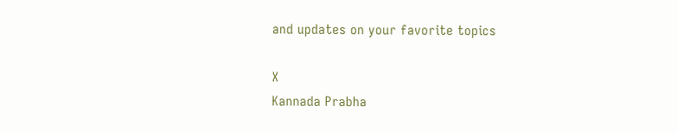and updates on your favorite topics

X
Kannada Prabha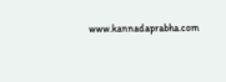www.kannadaprabha.com